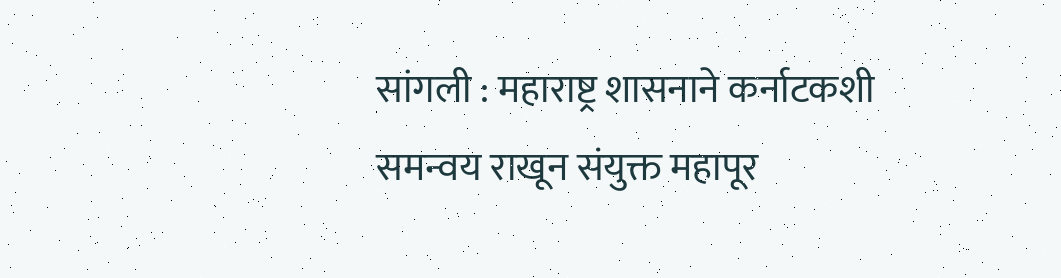सांगली : महाराष्ट्र शासनाने कर्नाटकशी समन्वय राखून संयुक्त महापूर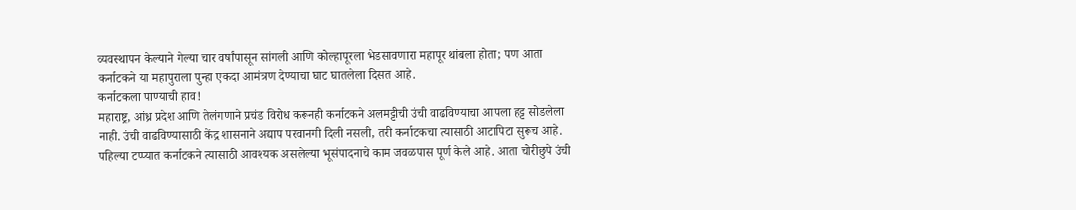व्यवस्थापन केल्याने गेल्या चार वर्षांपासून सांगली आणि कोल्हापूरला भेडसावणारा महापूर थांबला होता; पण आता कर्नाटकने या महापुराला पुन्हा एकदा आमंत्रण देण्याचा घाट घातलेला दिसत आहे.
कर्नाटकला पाण्याची हाव!
महाराष्ट्र, आंध्र प्रदेश आणि तेलंगणाने प्रचंड विरोध करूनही कर्नाटकने अलमट्टीची उंची वाढविण्याचा आपला हट्ट सोडलेला नाही. उंची वाढविण्यासाठी केंद्र शासनाने अद्याप परवानगी दिली नसली, तरी कर्नाटकचा त्यासाठी आटापिटा सुरूच आहे. पहिल्या टप्प्यात कर्नाटकने त्यासाठी आवश्यक असलेल्या भूसंपादनाचे काम जवळपास पूर्ण केले आहे. आता चोरीछुपे उंची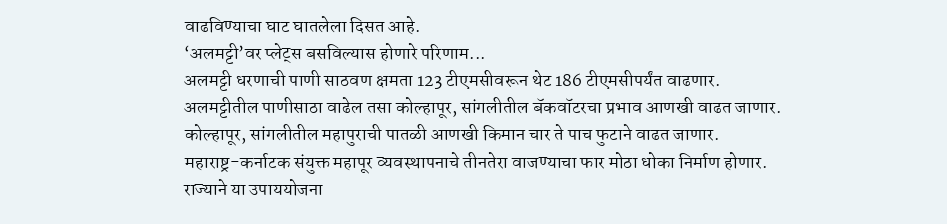वाढविण्याचा घाट घातलेला दिसत आहे.
‘अलमट्टी’वर प्लेट्स बसविल्यास होणारे परिणाम...
अलमट्टी धरणाची पाणी साठवण क्षमता 123 टीएमसीवरून थेट 186 टीएमसीपर्यंत वाढणार.
अलमट्टीतील पाणीसाठा वाढेल तसा कोल्हापूर, सांगलीतील बॅकवॉटरचा प्रभाव आणखी वाढत जाणार.
कोल्हापूर, सांगलीतील महापुराची पातळी आणखी किमान चार ते पाच फुटाने वाढत जाणार.
महाराष्ट्र-कर्नाटक संयुक्त महापूर व्यवस्थापनाचे तीनतेरा वाजण्याचा फार मोठा धोका निर्माण होणार.
राज्याने या उपाययोजना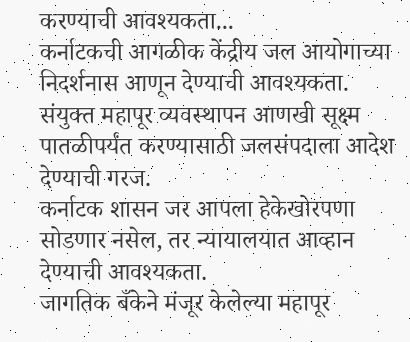करण्याची आवश्यकता...
कर्नाटकची आगळीक केंद्रीय जल आयोगाच्या निदर्शनास आणून देण्याची आवश्यकता.
संयुक्त महापूर व्यवस्थापन आणखी सूक्ष्म पातळीपर्यंत करण्यासाठी जलसंपदाला आदेश
देण्याची गरज.
कर्नाटक शासन जर आपला हेकेखोरपणा सोडणार नसेल, तर न्यायालयात आव्हान देण्याची आवश्यकता.
जागतिक बँकेने मंजूर केलेल्या महापूर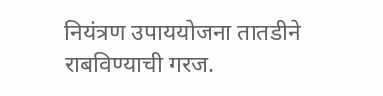नियंत्रण उपाययोजना तातडीने राबविण्याची गरज.